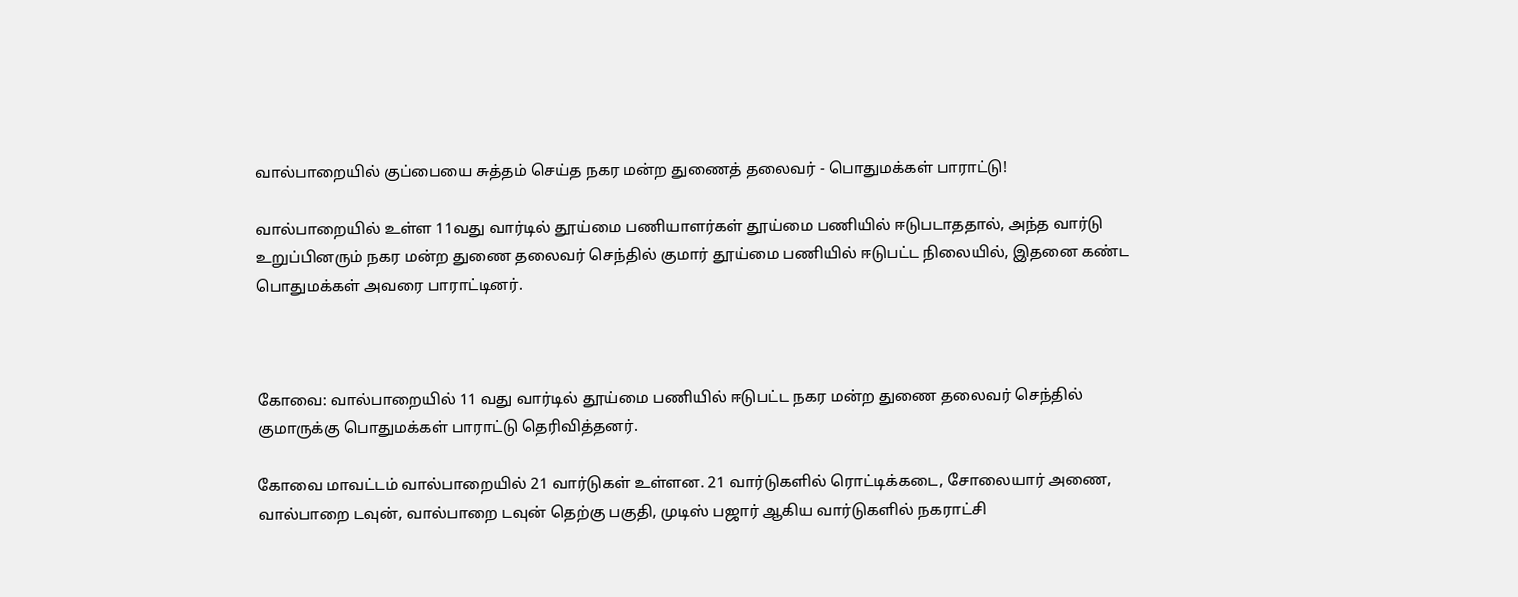வால்பாறையில் குப்பையை சுத்தம் செய்த நகர மன்ற துணைத் தலைவர் - பொதுமக்கள் பாராட்டு!

வால்பாறையில் உள்ள 11வது வார்டில் தூய்மை பணியாளர்கள் தூய்மை பணியில் ஈடுபடாததால், அந்த வார்டு உறுப்பினரும் நகர மன்ற துணை தலைவர் செந்தில் குமார் தூய்மை பணியில் ஈடுபட்ட நிலையில், இதனை கண்ட பொதுமக்கள் அவரை பாராட்டினர்.



கோவை: வால்பாறையில் 11 வது வார்டில் தூய்மை பணியில் ஈடுபட்ட நகர மன்ற துணை தலைவர் செந்தில் குமாருக்கு பொதுமக்கள் பாராட்டு தெரிவித்தனர்.

கோவை மாவட்டம் வால்பாறையில் 21 வார்டுகள் உள்ளன. 21 வார்டுகளில் ரொட்டிக்கடை, சோலையார் அணை, வால்பாறை டவுன், வால்பாறை டவுன் தெற்கு பகுதி, முடிஸ் பஜார் ஆகிய வார்டுகளில் நகராட்சி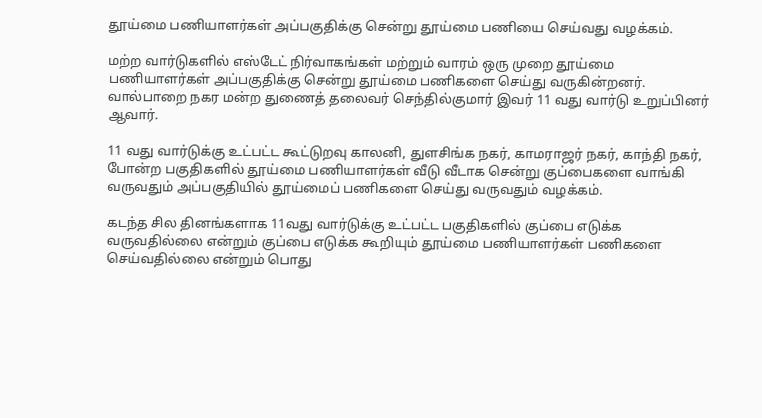தூய்மை பணியாளர்கள் அப்பகுதிக்கு சென்று தூய்மை பணியை செய்வது வழக்கம்.

மற்ற வார்டுகளில் எஸ்டேட் நிர்வாகங்கள் மற்றும் வாரம் ஒரு முறை தூய்மை பணியாளர்கள் அப்பகுதிக்கு சென்று தூய்மை பணிகளை செய்து வருகின்றனர். வால்பாறை நகர மன்ற துணைத் தலைவர் செந்தில்குமார் இவர் 11 வது வார்டு உறுப்பினர் ஆவார்.

11 வது வார்டுக்கு உட்பட்ட கூட்டுறவு காலனி, துளசிங்க நகர், காமராஜர் நகர், காந்தி நகர், போன்ற பகுதிகளில் தூய்மை பணியாளர்கள் வீடு வீடாக சென்று குப்பைகளை வாங்கி வருவதும் அப்பகுதியில் தூய்மைப் பணிகளை செய்து வருவதும் வழக்கம்.

கடந்த சில தினங்களாக 11வது வார்டுக்கு உட்பட்ட பகுதிகளில் குப்பை எடுக்க வருவதில்லை என்றும் குப்பை எடுக்க கூறியும் தூய்மை பணியாளர்கள் பணிகளை செய்வதில்லை என்றும் பொது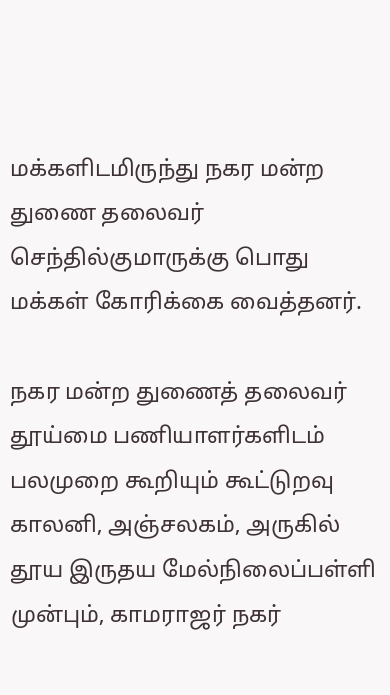மக்களிடமிருந்து நகர மன்ற துணை தலைவர் செந்தில்குமாருக்கு பொது மக்கள் கோரிக்கை வைத்தனர்.

நகர மன்ற துணைத் தலைவர் தூய்மை பணியாளர்களிடம் பலமுறை கூறியும் கூட்டுறவு காலனி, அஞ்சலகம், அருகில் தூய இருதய மேல்நிலைப்பள்ளி முன்பும், காமராஜர் நகர்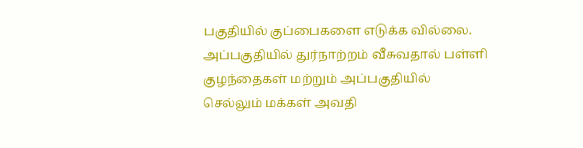பகுதியில் குப்பைகளை எடுக்க வில்லை. அப்பகுதியில் துர்நாற்றம் வீசுவதால் பள்ளி குழந்தைகள் மற்றும் அப்பகுதியில் செல்லும் மக்கள் அவதி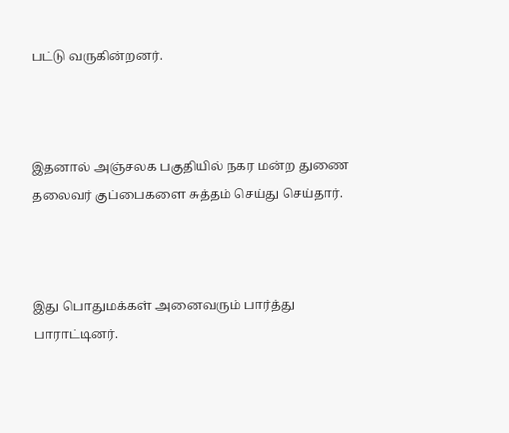பட்டு வருகின்றனர்.



இதனால் அஞ்சலக பகுதியில் நகர மன்ற துணை தலைவர் குப்பைகளை சுத்தம் செய்து செய்தார்.



இது பொதுமக்கள் அனைவரும் பார்த்து பாராட்டினர்.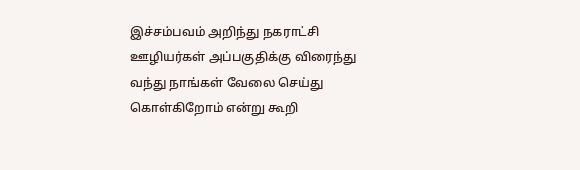இச்சம்பவம் அறிந்து நகராட்சி ஊழியர்கள் அப்பகுதிக்கு விரைந்து வந்து நாங்கள் வேலை செய்து கொள்கிறோம் என்று கூறி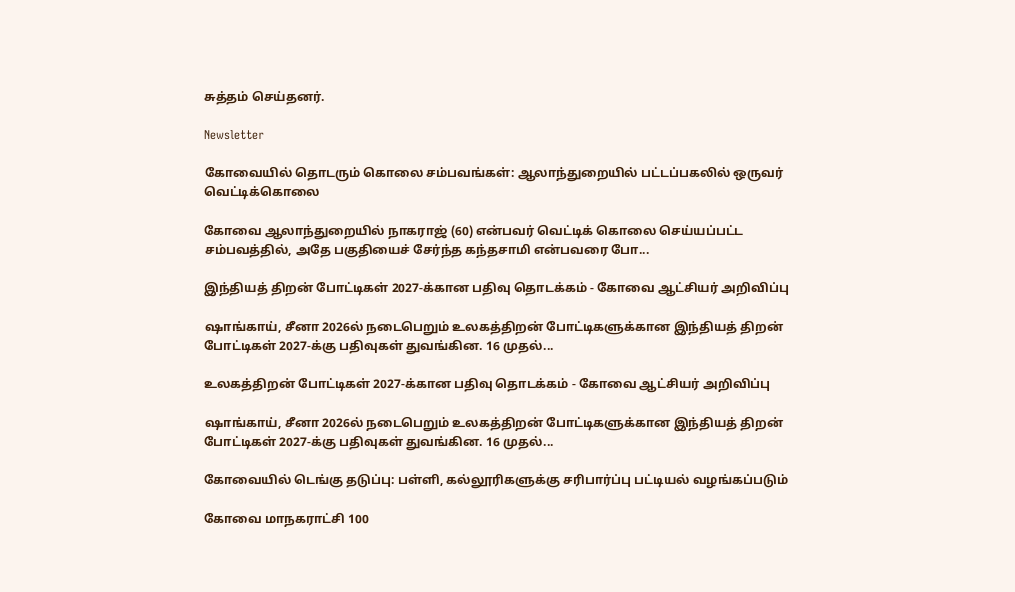சுத்தம் செய்தனர்.

Newsletter

கோவையில் தொடரும் கொலை சம்பவங்கள்: ஆலாந்துறையில் பட்டப்பகலில் ஒருவர் வெட்டிக்கொலை

கோவை ஆலாந்துறையில் நாகராஜ் (60) என்பவர் வெட்டிக் கொலை செய்யப்பட்ட சம்பவத்தில், அதே பகுதியைச் சேர்ந்த கந்தசாமி என்பவரை போ...

இந்தியத் திறன் போட்டிகள் 2027-க்கான பதிவு தொடக்கம் - கோவை ஆட்சியர் அறிவிப்பு

ஷாங்காய், சீனா 2026ல் நடைபெறும் உலகத்திறன் போட்டிகளுக்கான இந்தியத் திறன் போட்டிகள் 2027-க்கு பதிவுகள் துவங்கின. 16 முதல்...

உலகத்திறன் போட்டிகள் 2027-க்கான பதிவு தொடக்கம் - கோவை ஆட்சியர் அறிவிப்பு

ஷாங்காய், சீனா 2026ல் நடைபெறும் உலகத்திறன் போட்டிகளுக்கான இந்தியத் திறன் போட்டிகள் 2027-க்கு பதிவுகள் துவங்கின. 16 முதல்...

கோவையில் டெங்கு தடுப்பு: பள்ளி, கல்லூரிகளுக்கு சரிபார்ப்பு பட்டியல் வழங்கப்படும்

கோவை மாநகராட்சி 100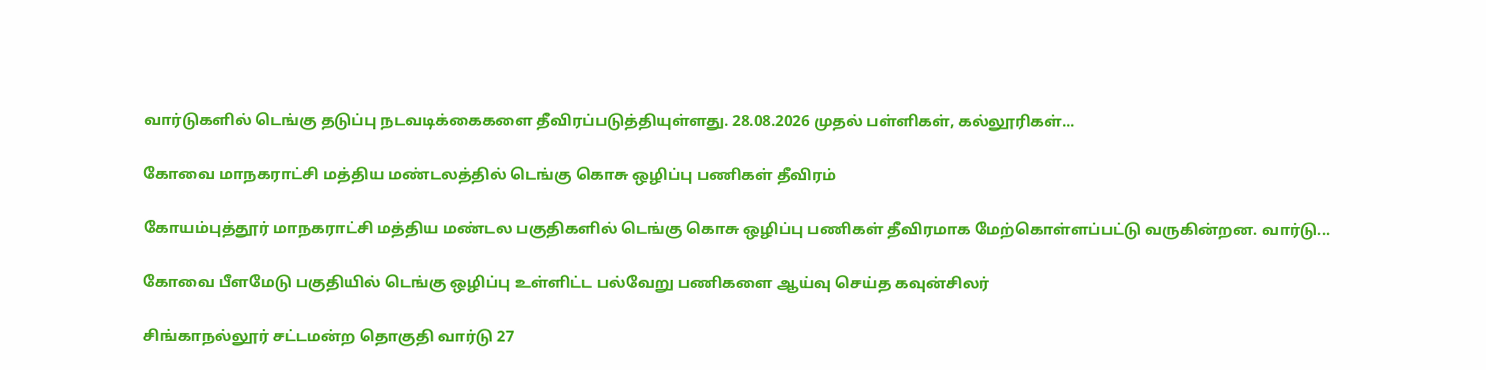வார்டுகளில் டெங்கு தடுப்பு நடவடிக்கைகளை தீவிரப்படுத்தியுள்ளது. 28.08.2026 முதல் பள்ளிகள், கல்லூரிகள்...

கோவை மாநகராட்சி மத்திய மண்டலத்தில் டெங்கு கொசு ஒழிப்பு பணிகள் தீவிரம்

கோயம்புத்தூர் மாநகராட்சி மத்திய மண்டல பகுதிகளில் டெங்கு கொசு ஒழிப்பு பணிகள் தீவிரமாக மேற்கொள்ளப்பட்டு வருகின்றன. வார்டு...

கோவை பீளமேடு பகுதியில் டெங்கு ஒழிப்பு உள்ளிட்ட பல்வேறு பணிகளை ஆய்வு செய்த கவுன்சிலர்

சிங்காநல்லூர் சட்டமன்ற தொகுதி வார்டு 27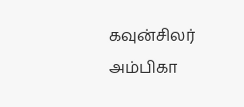கவுன்சிலர் அம்பிகா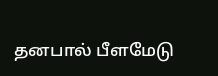தனபால் பீளமேடு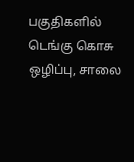பகுதிகளில் டெங்கு கொசு ஒழிப்பு, சாலை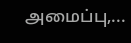அமைப்பு,...